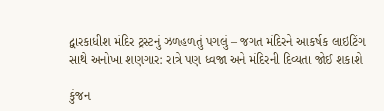દ્વારકાધીશ મંદિર ટ્રસ્ટનું ઝળહળતું પગલું – જગત મંદિરને આકર્ષક લાઇટિંગ સાથે અનોખા શણગાર: રાત્રે પણ ધ્વજા અને મંદિરની દિવ્યતા જોઈ શકાશે

કુંજન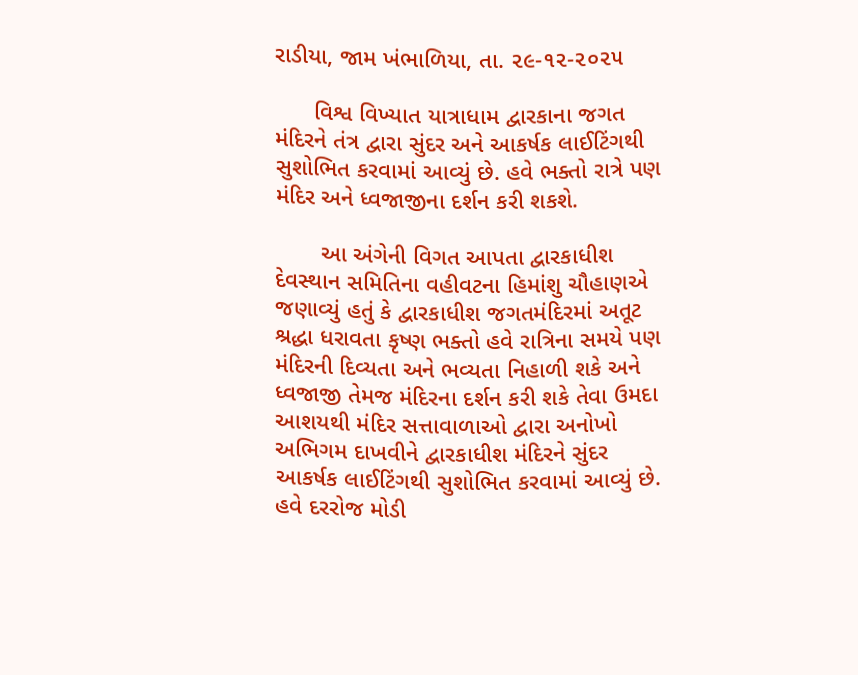રાડીયા, જામ ખંભાળિયા, તા. ૨૯-૧૨-૨૦૨૫

      વિશ્વ વિખ્યાત યાત્રાધામ દ્વારકાના જગત મંદિરને તંત્ર દ્વારા સુંદર અને આકર્ષક લાઈટિંગથી સુશોભિત કરવામાં આવ્યું છે. હવે ભક્તો રાત્રે પણ મંદિર અને ધ્વજાજીના દર્શન કરી શકશે.

       આ અંગેની વિગત આપતા દ્વારકાધીશ દેવસ્થાન સમિતિના વહીવટના હિમાંશુ ચૌહાણએ જણાવ્યું હતું કે દ્વારકાધીશ જગતમંદિરમાં અતૂટ શ્રદ્ધા ધરાવતા કૃષ્ણ ભક્તો હવે રાત્રિના સમયે પણ મંદિરની દિવ્યતા અને ભવ્યતા નિહાળી શકે અને ધ્વજાજી તેમજ મંદિરના દર્શન કરી શકે તેવા ઉમદા આશયથી મંદિર સત્તાવાળાઓ દ્વારા અનોખો અભિગમ દાખવીને દ્વારકાધીશ મંદિરને સુંદર આકર્ષક લાઈટિંગથી સુશોભિત કરવામાં આવ્યું છે. હવે દરરોજ મોડી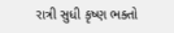રાત્રી સુધી કૃષ્ણ ભક્તો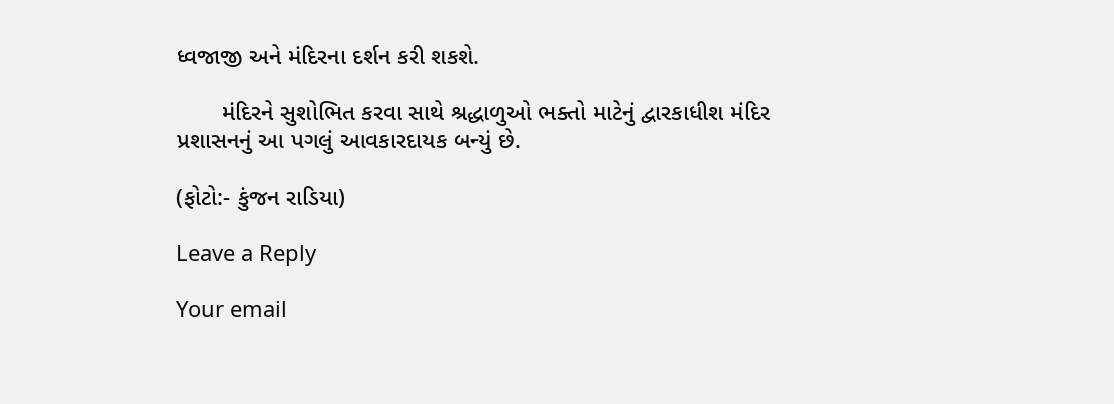ધ્વજાજી અને મંદિરના દર્શન કરી શકશે.

       મંદિરને સુશોભિત કરવા સાથે શ્રદ્ધાળુઓ ભક્તો માટેનું દ્વારકાધીશ મંદિર પ્રશાસનનું આ પગલું આવકારદાયક બન્યું છે.

(ફોટો:- કુંજન રાડિયા)

Leave a Reply

Your email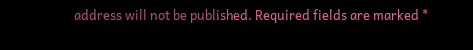address will not be published. Required fields are marked *